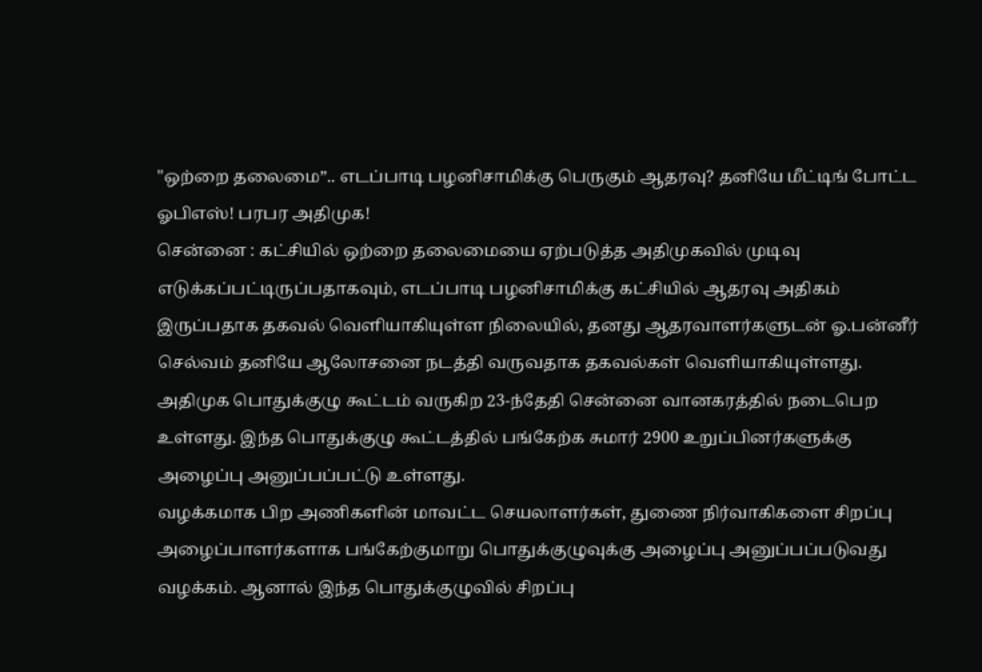"ஒற்றை தலைமை”.. எடப்பாடி பழனிசாமிக்கு பெருகும் ஆதரவு? தனியே மீட்டிங் போட்ட ஓபிஎஸ்! பரபர அதிமுக!
சென்னை : கட்சியில் ஒற்றை தலைமையை ஏற்படுத்த அதிமுகவில் முடிவு எடுக்கப்பட்டிருப்பதாகவும், எடப்பாடி பழனிசாமிக்கு கட்சியில் ஆதரவு அதிகம் இருப்பதாக தகவல் வெளியாகியுள்ள நிலையில், தனது ஆதரவாளர்களுடன் ஓ.பன்னீர் செல்வம் தனியே ஆலோசனை நடத்தி வருவதாக தகவல்கள் வெளியாகியுள்ளது.
அதிமுக பொதுக்குழு கூட்டம் வருகிற 23-ந்தேதி சென்னை வானகரத்தில் நடைபெற உள்ளது. இந்த பொதுக்குழு கூட்டத்தில் பங்கேற்க சுமார் 2900 உறுப்பினர்களுக்கு அழைப்பு அனுப்பப்பட்டு உள்ளது.
வழக்கமாக பிற அணிகளின் மாவட்ட செயலாளர்கள், துணை நிர்வாகிகளை சிறப்பு அழைப்பாளர்களாக பங்கேற்குமாறு பொதுக்குழுவுக்கு அழைப்பு அனுப்பப்படுவது வழக்கம். ஆனால் இந்த பொதுக்குழுவில் சிறப்பு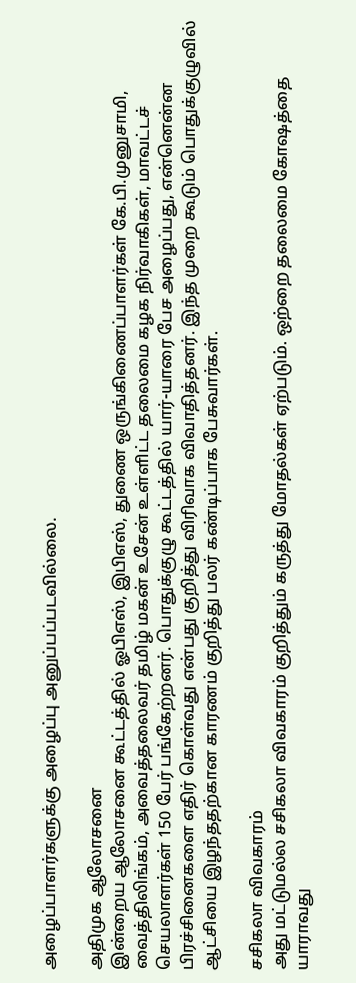அழைப்பாளர்களுக்கு அழைப்பு அனுப்பப்படவில்லை.

அதிமுக ஆலோசனை
இன்றைய ஆலோசனை கூட்டத்தில் ஓபிஎஸ், இபிஎஸ், துணை ஒருங்கிணைப்பாளர்கள் கே.பி.முனுசாமி, வைத்திலிங்கம், அவைத்தலைவர் தமிழ் மகன் உசேன் உள்ளிட்ட தலைமை கழக நிர்வாகிகள், மாவட்டச் செயலாளர்கள் 150 பேர் பங்கேற்றனர். பொதுக்குழு கூட்டத்தில் யார்-யாரை பேச அழைப்பது, என்னென்ன பிரச்சினைகளை எதிர் கொள்வது என்பது குறித்து விரிவாக விவாதித்தனர். இந்த முறை கூடும் பொதுக்குழுவில் ஆட்சியை இழந்ததற்கான காரணம் குறித்து பலர் கண்டிப்பாக பேசுவார்கள்.

சசிகலா விவகாரம்
அது மட்டுமல்ல சசிகலா விவகாரம் குறித்தும் கருத்து மோதல்கள் ஏற்படும். ஒற்றை தலைமை கோஷத்தை யாராவது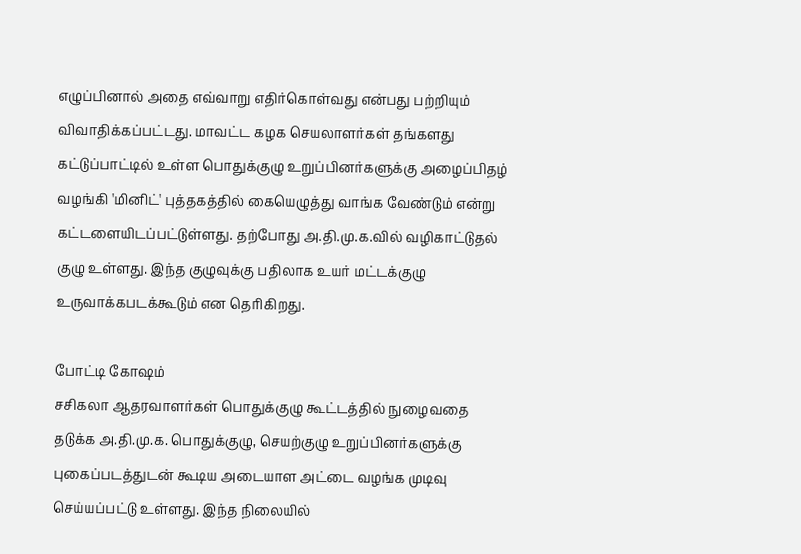எழுப்பினால் அதை எவ்வாறு எதிர்கொள்வது என்பது பற்றியும் விவாதிக்கப்பட்டது. மாவட்ட கழக செயலாளர்கள் தங்களது கட்டுப்பாட்டில் உள்ள பொதுக்குழு உறுப்பினர்களுக்கு அழைப்பிதழ் வழங்கி 'மினிட்' புத்தகத்தில் கையெழுத்து வாங்க வேண்டும் என்று கட்டளையிடப்பட்டுள்ளது. தற்போது அ.தி.மு.க.வில் வழிகாட்டுதல் குழு உள்ளது. இந்த குழுவுக்கு பதிலாக உயர் மட்டக்குழு உருவாக்கபடக்கூடும் என தெரிகிறது.

போட்டி கோஷம்
சசிகலா ஆதரவாளர்கள் பொதுக்குழு கூட்டத்தில் நுழைவதை தடுக்க அ.தி.மு.க. பொதுக்குழு, செயற்குழு உறுப்பினர்களுக்கு புகைப்படத்துடன் கூடிய அடையாள அட்டை வழங்க முடிவு செய்யப்பட்டு உள்ளது. இந்த நிலையில்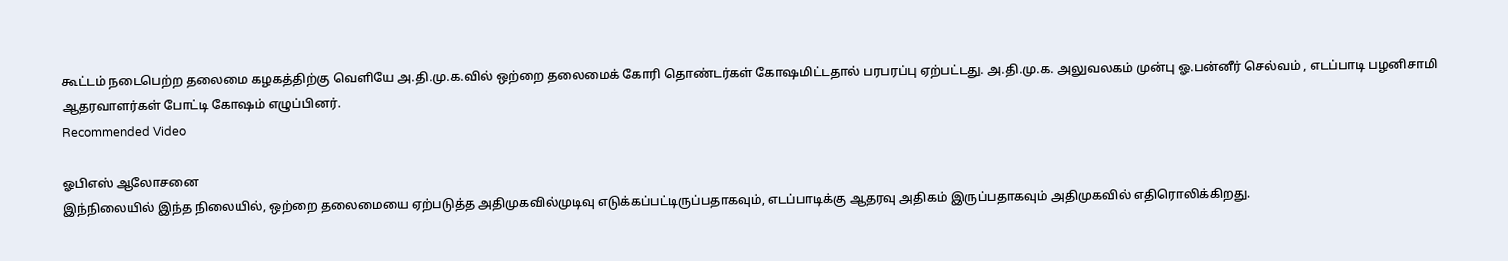கூட்டம் நடைபெற்ற தலைமை கழகத்திற்கு வெளியே அ.தி.மு.க.வில் ஒற்றை தலைமைக் கோரி தொண்டர்கள் கோஷமிட்டதால் பரபரப்பு ஏற்பட்டது. அ.தி.மு.க. அலுவலகம் முன்பு ஓ.பன்னீர் செல்வம் , எடப்பாடி பழனிசாமி ஆதரவாளர்கள் போட்டி கோஷம் எழுப்பினர்.
Recommended Video

ஓபிஎஸ் ஆலோசனை
இந்நிலையில் இந்த நிலையில், ஒற்றை தலைமையை ஏற்படுத்த அதிமுகவில்முடிவு எடுக்கப்பட்டிருப்பதாகவும், எடப்பாடிக்கு ஆதரவு அதிகம் இருப்பதாகவும் அதிமுகவில் எதிரொலிக்கிறது.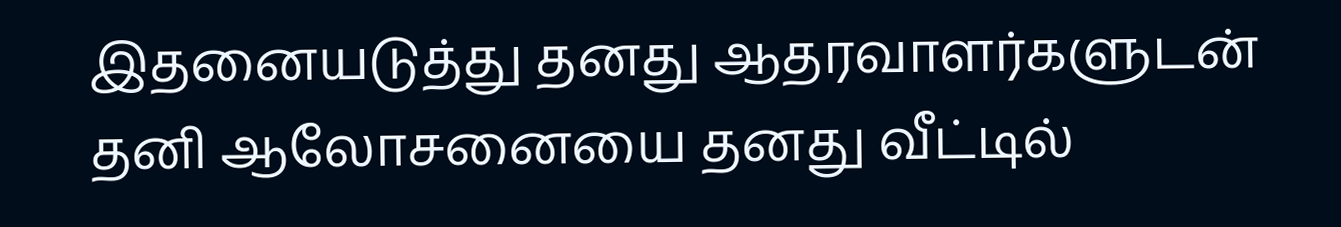இதனையடுத்து தனது ஆதரவாளர்களுடன் தனி ஆலோசனையை தனது வீட்டில்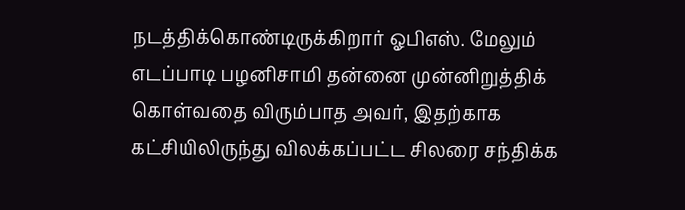நடத்திக்கொண்டிருக்கிறார் ஓபிஎஸ். மேலும் எடப்பாடி பழனிசாமி தன்னை முன்னிறுத்திக் கொள்வதை விரும்பாத அவர், இதற்காக கட்சியிலிருந்து விலக்கப்பட்ட சிலரை சந்திக்க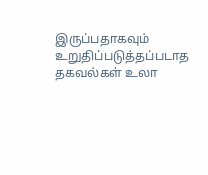இருப்பதாகவும் உறுதிப்படுத்தப்படாத தகவல்கள் உலா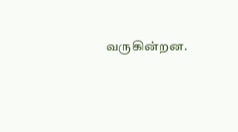வருகின்றன.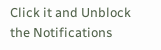Click it and Unblock the Notifications